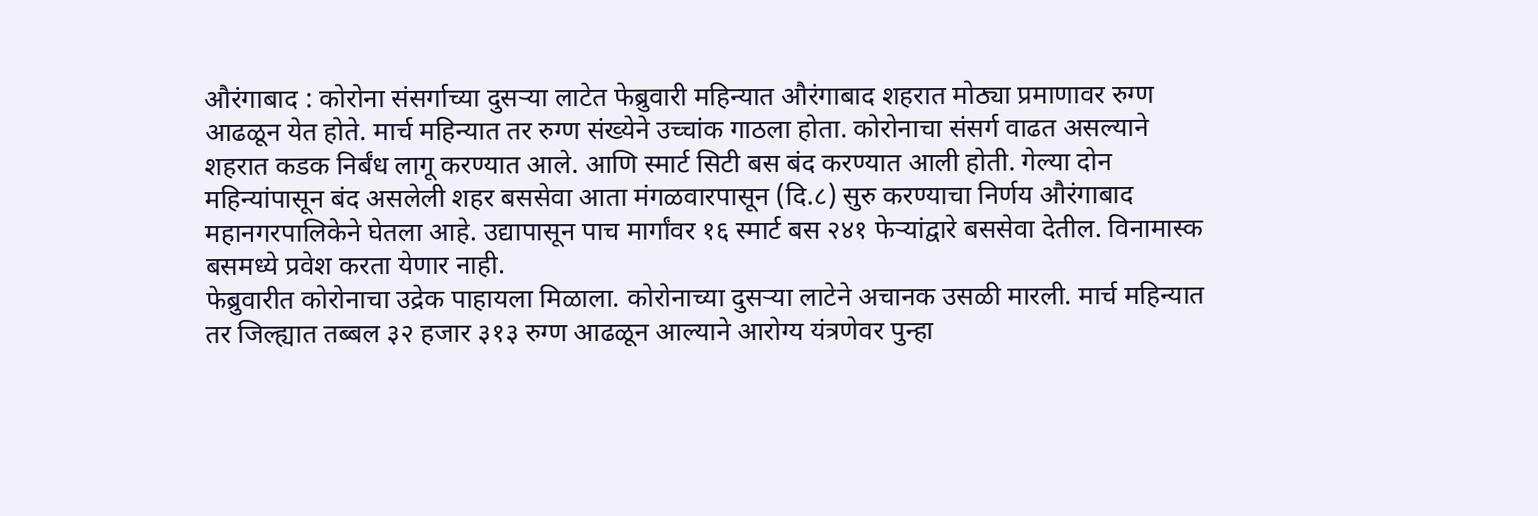औरंगाबाद : कोरोना संसर्गाच्या दुसऱ्या लाटेत फेब्रुवारी महिन्यात औरंगाबाद शहरात मोठ्या प्रमाणावर रुग्ण आढळून येत होते. मार्च महिन्यात तर रुग्ण संख्येने उच्चांक गाठला होता. कोरोनाचा संसर्ग वाढत असल्याने शहरात कडक निर्बंध लागू करण्यात आले. आणि स्मार्ट सिटी बस बंद करण्यात आली होती. गेल्या दोन महिन्यांपासून बंद असलेली शहर बससेवा आता मंगळवारपासून (दि.८) सुरु करण्याचा निर्णय औरंगाबाद महानगरपालिकेने घेतला आहे. उद्यापासून पाच मार्गांवर १६ स्मार्ट बस २४१ फेऱ्यांद्वारे बससेवा देतील. विनामास्क बसमध्ये प्रवेश करता येणार नाही.
फेब्रुवारीत कोरोनाचा उद्रेक पाहायला मिळाला. कोरोनाच्या दुसऱ्या लाटेने अचानक उसळी मारली. मार्च महिन्यात तर जिल्ह्यात तब्बल ३२ हजार ३१३ रुग्ण आढळून आल्याने आरोग्य यंत्रणेवर पुन्हा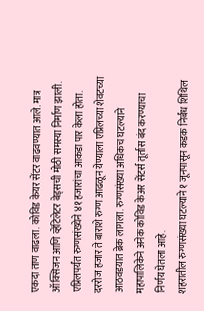एकदा ताण वाढला. कोविड केयर सेंटर वाढवण्यात आले. मात्र ऑक्सिजन आणि व्हेंटिलेटर बेड्सची मोठी समस्या निर्माण झाली. एप्रिलपर्यंत रुग्णसंख्येने ४१ हजारांचा आकडा पार केला होता. दररोज हजार ते बाराशे रुग्ण आढळून येण्याला एप्रिलच्या शेवटच्या आठवडयात ब्रेक लागला. रुग्णसंख्या अधिकच घटल्याने महापालिकेने अनेक कोविड केअर सेंटर्स तूर्तास बंद करण्याचा निर्णय घेतला आहे.
शहरातील रुग्णसंख्या घटल्याने १ जूनपासून कडक निर्बंध शिथिल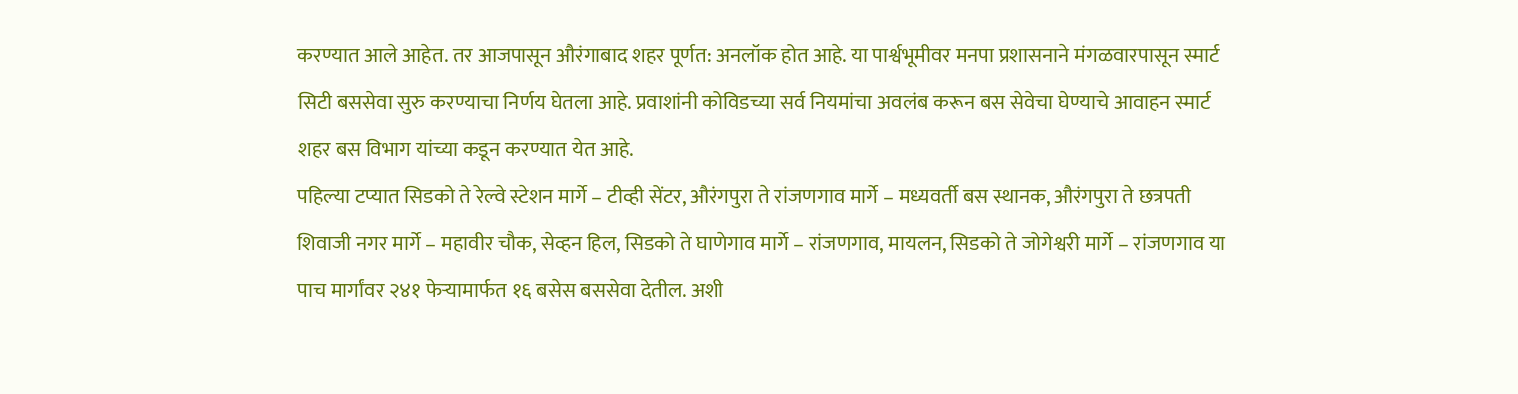करण्यात आले आहेत. तर आजपासून औरंगाबाद शहर पूर्णत: अनलॉक होत आहे. या पार्श्वभूमीवर मनपा प्रशासनाने मंगळवारपासून स्मार्ट सिटी बससेवा सुरु करण्याचा निर्णय घेतला आहे. प्रवाशांनी कोविडच्या सर्व नियमांचा अवलंब करून बस सेवेचा घेण्याचे आवाहन स्मार्ट शहर बस विभाग यांच्या कडून करण्यात येत आहे.
पहिल्या टप्यात सिडको ते रेल्वे स्टेशन मार्गे – टीव्ही सेंटर, औरंगपुरा ते रांजणगाव मार्गे – मध्यवर्ती बस स्थानक, औरंगपुरा ते छत्रपती शिवाजी नगर मार्गे – महावीर चौक, सेव्हन हिल, सिडको ते घाणेगाव मार्गे – रांजणगाव, मायलन, सिडको ते जोगेश्वरी मार्गे – रांजणगाव या पाच मार्गांवर २४१ फेऱ्यामार्फत १६ बसेस बससेवा देतील. अशी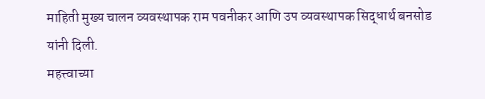माहिती मुख्य चालन व्यवस्थापक राम पवनीकर आणि उप व्यवस्थापक सिद्धार्थ बनसोड यांनी दिली.
महत्त्वाच्या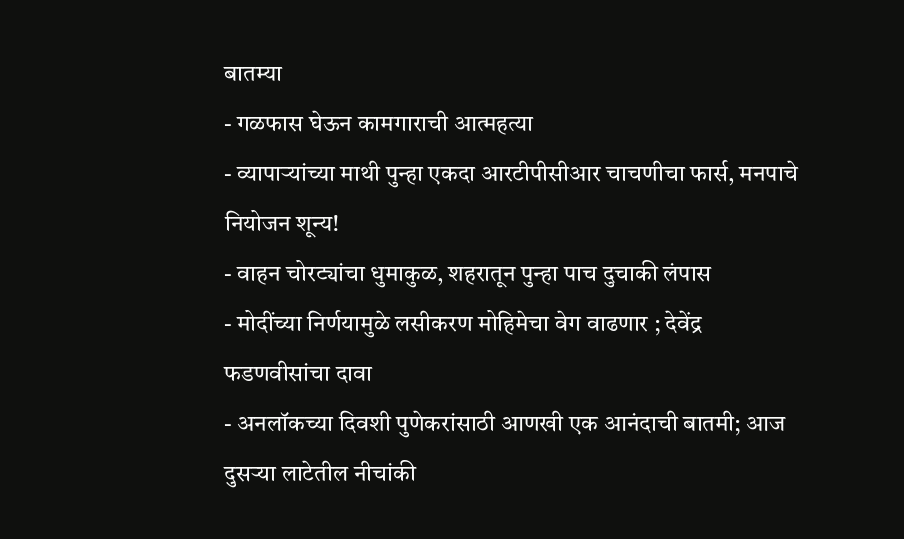बातम्या
- गळफास घेऊन कामगाराची आत्महत्या
- व्यापाऱ्यांच्या माथी पुन्हा एकदा आरटीपीसीआर चाचणीचा फार्स, मनपाचे नियोजन शून्य!
- वाहन चोरट्यांचा धुमाकुळ, शहरातून पुन्हा पाच दुचाकी लंपास
- मोदींच्या निर्णयामुळे लसीकरण मोहिमेचा वेग वाढणार ; देवेंद्र फडणवीसांचा दावा
- अनलॉकच्या दिवशी पुणेकरांसाठी आणखी एक आनंदाची बातमी; आज दुसऱ्या लाटेतील नीचांकी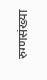रुग्णसंख्या